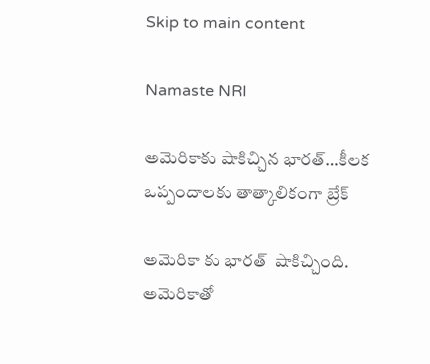Skip to main content

Namaste NRI

అమెరికాకు షాకిచ్చిన భారత్‌…కీలక ఒప్పందాలకు తాత్కాలికంగా బ్రేక్‌

అమెరికా కు భారత్  షాకిచ్చింది. అమెరికాతో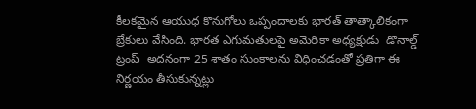కీలకమైన ఆయుధ కొనుగోలు ఒప్పందాలకు భారత్ తాత్కాలికంగా బ్రేకులు వేసింది. భారత ఎగుమతులపై అమెరికా అధ్యక్షుడు  డొనాల్డ్ ట్రంప్  అదనంగా 25 శాతం సుంకాలను విధించడంతో ప్రతిగా ఈ నిర్ణయం తీసుకున్నట్లు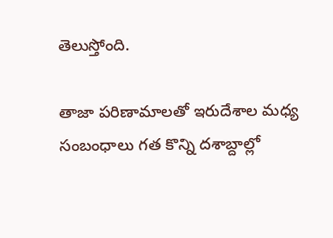తెలుస్తోంది.

తాజా పరిణామాలతో ఇరుదేశాల మధ్య సంబంధాలు గత కొన్ని దశాబ్దాల్లో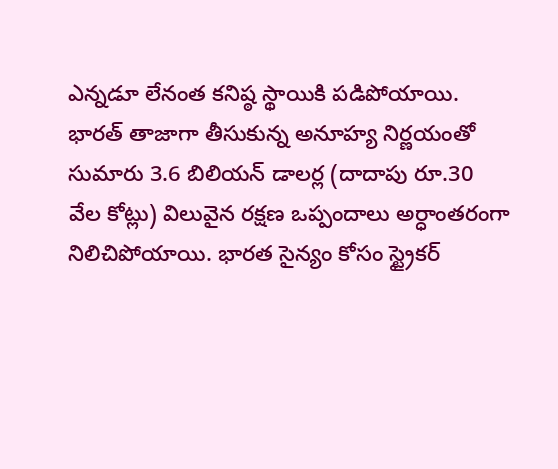ఎన్నడూ లేనంత కనిష్ఠ స్థాయికి పడిపోయాయి. భారత్ తాజాగా తీసుకున్న అనూహ్య నిర్ణయంతో సుమారు 3.6 బిలియన్ డాలర్ల (దాదాపు రూ.30 వేల కోట్లు) విలువైన రక్షణ ఒప్పందాలు అర్ధాంతరంగా నిలిచిపోయాయి. భారత సైన్యం కోసం స్ట్రైకర్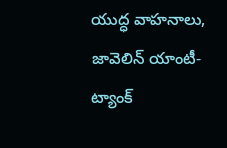యుద్ధ వాహనాలు, జావెలిన్ యాంటీ-ట్యాంక్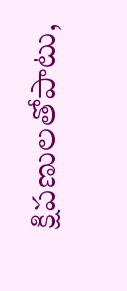క్షిపణులతోపాటు,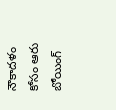నౌకాదళం కోసం ఆరు బోయింగ్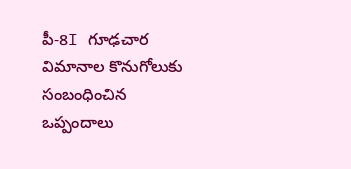పీ-8I గూఢచార విమానాల కొనుగోలుకు సంబంధించిన ఒప్పందాలు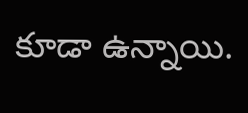కూడా ఉన్నాయి.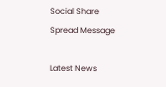Social Share Spread Message

Latest News